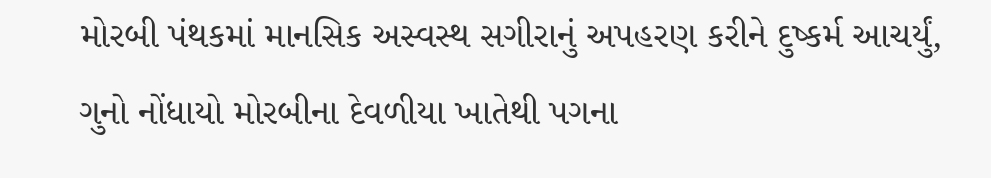મોરબી પંથકમાં માનસિક અસ્વસ્થ સગીરાનું અપહરણ કરીને દુષ્કર્મ આચર્યું, ગુનો નોંધાયો મોરબીના દેવળીયા ખાતેથી પગના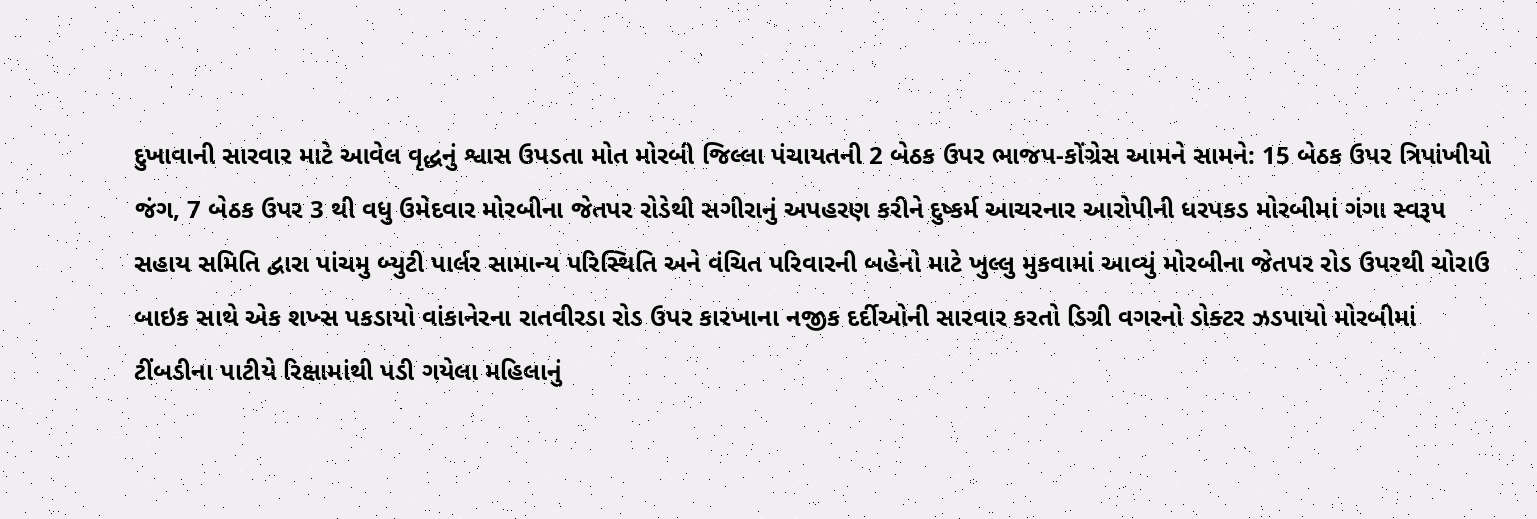દુખાવાની સારવાર માટે આવેલ વૃદ્ધનું શ્વાસ ઉપડતા મોત મોરબી જિલ્લા પંચાયતની 2 બેઠક ઉપર ભાજપ-કોંગ્રેસ આમને સામને: 15 બેઠક ઉપર ત્રિપાંખીયો જંગ, 7 બેઠક ઉપર 3 થી વધુ ઉમેદવાર મોરબીના જેતપર રોડેથી સગીરાનું અપહરણ કરીને દુષ્કર્મ આચરનાર આરોપીની ધરપકડ મોરબીમાં ગંગા સ્વરૂપ સહાય સમિતિ દ્વારા પાંચમુ બ્યુટી પાર્લર સામાન્ય પરિસ્થિતિ અને વંચિત પરિવારની બહેનો માટે ખુલ્લુ મુકવામાં આવ્યું મોરબીના જેતપર રોડ ઉપરથી ચોરાઉ બાઇક સાથે એક શખ્સ પકડાયો વાંકાનેરના રાતવીરડા રોડ ઉપર કારખાના નજીક દર્દીઓની સારવાર કરતો ડિગ્રી વગરનો ડોક્ટર ઝડપાયો મોરબીમાં ટીંબડીના પાટીયે રિક્ષામાંથી પડી ગયેલા મહિલાનું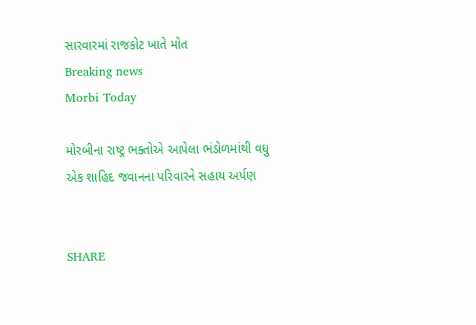સારવારમાં રાજકોટ ખાતે મોત
Breaking news
Morbi Today

મોરબીના રાષ્ટ્ર ભક્તોએ આપેલા ભંડોળમાંથી વધુ એક શાહિદ જવાનના પરિવારને સહાય અર્પણ


SHARE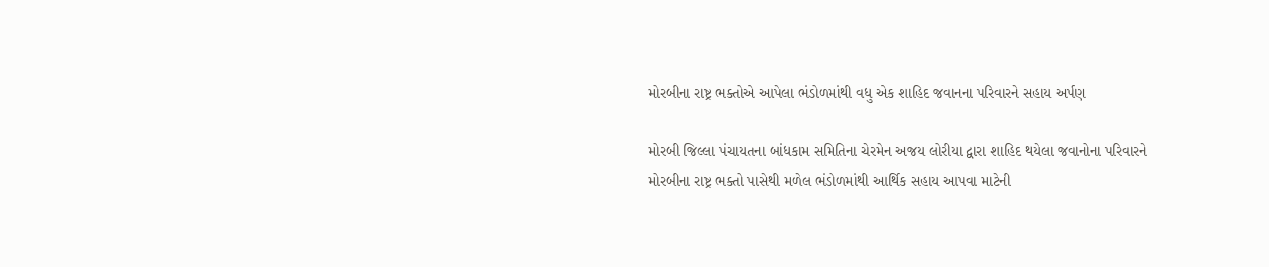મોરબીના રાષ્ટ્ર ભક્તોએ આપેલા ભંડોળમાંથી વધુ એક શાહિદ જવાનના પરિવારને સહાય અર્પણ

મોરબી જિલ્લા પંચાયતના બાંધકામ સમિતિના ચેરમેન અજય લોરીયા દ્વારા શાહિદ થયેલા જવાનોના પરિવારને મોરબીના રાષ્ટ્ર ભક્તો પાસેથી મળેલ ભંડોળમાંથી આર્થિક સહાય આપવા માટેની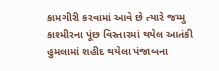કામગીરી કરવામાં આવે છે ત્યારે જમ્મુ કાશ્મીરના પૂંછ વિસ્તારમાં થયેલ આતંકી હુમલામાં શહીદ થયેલા પંજાબના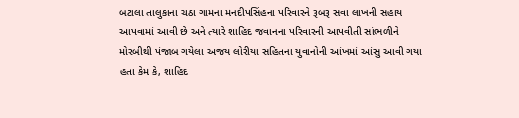બટાલા તાલુકાના ચઠા ગામના મનદીપસિંહના પરિવારને રૂબરૂ સવા લાખની સહાય આપવામાં આવી છે અને ત્યારે શાહિદ જવાનના પરિવારની આપવીતી સાંભળીને મોરબીથી પંજાબ ગયેલા અજય લોરીયા સહિતના યુવાનોની આંખમાં આંસુ આવી ગયા હતા કેમ કે, શાહિદ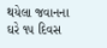થયેલા જવાનના ઘરે ૧૫ દિવસ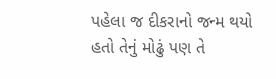પહેલા જ દીકરાનો જન્મ થયો હતો તેનું મોઢું પણ તે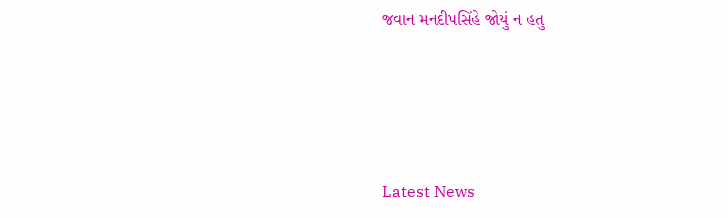જવાન મનદીપસિંહે જોયું ન હતુ






Latest News